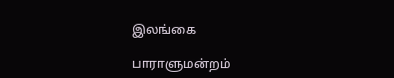இலங்கை

பாராளுமன்றம்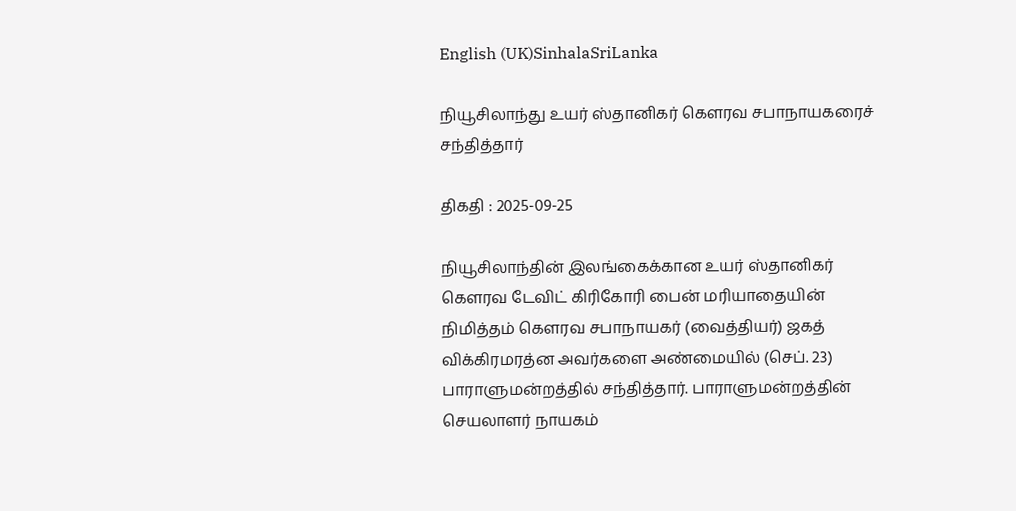English (UK)SinhalaSriLanka

நியூசிலாந்து உயர் ஸ்தானிகர் கௌரவ சபாநாயகரைச் சந்தித்தார்

திகதி : 2025-09-25

நியூசிலாந்தின் இலங்கைக்கான உயர் ஸ்தானிகர் கௌரவ டேவிட் கிரிகோரி பைன் மரியாதையின் நிமித்தம் கௌரவ சபாநாயகர் (வைத்தியர்) ஜகத் விக்கிரமரத்ன அவர்களை அண்மையில் (செப். 23) பாராளுமன்றத்தில் சந்தித்தார். பாராளுமன்றத்தின் செயலாளர் நாயகம்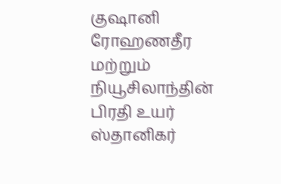குஷானி ரோஹணதீர மற்றும் நியூசிலாந்தின் பிரதி உயர் ஸ்தானிகர்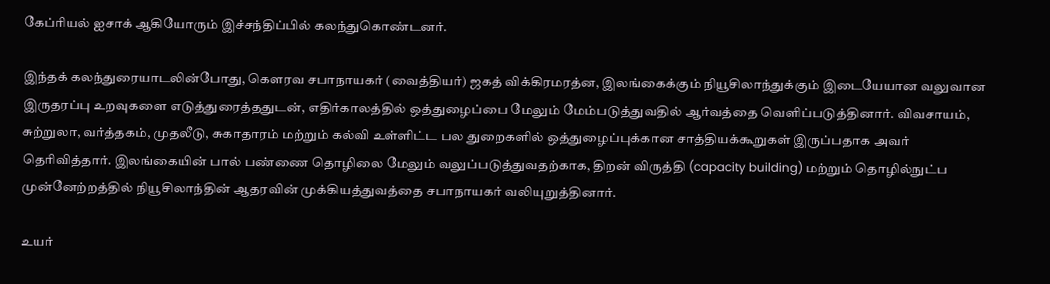கேப்ரியல் ஐசாக் ஆகியோரும் இச்சந்திப்பில் கலந்துகொண்டனர்.

இந்தக் கலந்துரையாடலின்போது, கௌரவ சபாநாயகர் (வைத்தியர்) ஜகத் விக்கிரமரத்ன, இலங்கைக்கும் நியூசிலாந்துக்கும் இடையேயான வலுவான இருதரப்பு உறவுகளை எடுத்துரைத்ததுடன், எதிர்காலத்தில் ஒத்துழைப்பை மேலும் மேம்படுத்துவதில் ஆர்வத்தை வெளிப்படுத்தினார். விவசாயம், சுற்றுலா, வர்த்தகம், முதலீடு, சுகாதாரம் மற்றும் கல்வி உள்ளிட்ட பல துறைகளில் ஒத்துழைப்புக்கான சாத்தியக்கூறுகள் இருப்பதாக அவர் தெரிவித்தார். இலங்கையின் பால் பண்ணை தொழிலை மேலும் வலுப்படுத்துவதற்காக, திறன் விருத்தி (capacity building) மற்றும் தொழில்நுட்ப முன்னேற்றத்தில் நியூசிலாந்தின் ஆதரவின் முக்கியத்துவத்தை சபாநாயகர் வலியுறுத்தினார்.

உயர்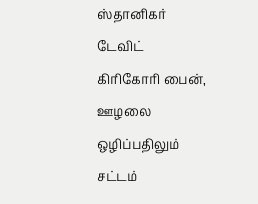ஸ்தானிகர் டேவிட் கிரிகோரி பைன், ஊழலை ஒழிப்பதிலும் சட்டம்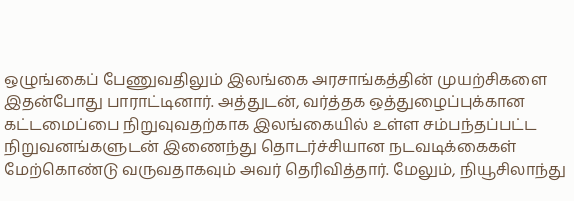ஒழுங்கைப் பேணுவதிலும் இலங்கை அரசாங்கத்தின் முயற்சிகளை இதன்போது பாராட்டினார். அத்துடன், வர்த்தக ஒத்துழைப்புக்கான கட்டமைப்பை நிறுவுவதற்காக இலங்கையில் உள்ள சம்பந்தப்பட்ட நிறுவனங்களுடன் இணைந்து தொடர்ச்சியான நடவடிக்கைகள் மேற்கொண்டு வருவதாகவும் அவர் தெரிவித்தார். மேலும், நியூசிலாந்து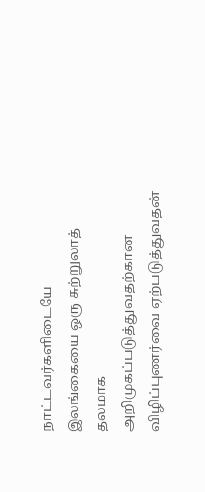நாட்டவர்களிடையே இலங்கையை ஒரு சுற்றுலாத் தலமாக அறிமுகப்படுத்துவதற்கான விழிப்புணர்வை ஏற்படுத்துவதன்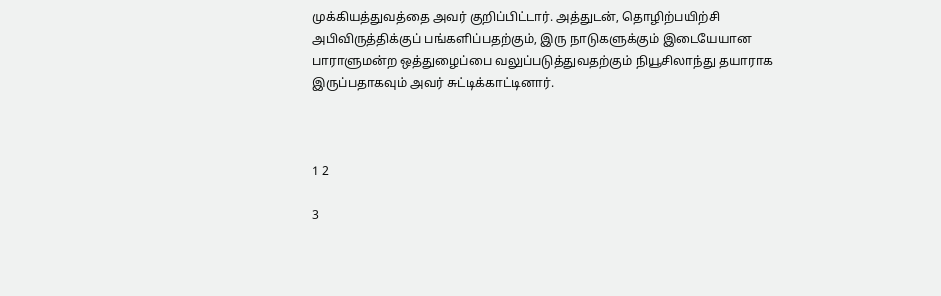முக்கியத்துவத்தை அவர் குறிப்பிட்டார். அத்துடன், தொழிற்பயிற்சி அபிவிருத்திக்குப் பங்களிப்பதற்கும், இரு நாடுகளுக்கும் இடையேயான பாராளுமன்ற ஒத்துழைப்பை வலுப்படுத்துவதற்கும் நியூசிலாந்து தயாராக இருப்பதாகவும் அவர் சுட்டிக்காட்டினார்.



1 2

3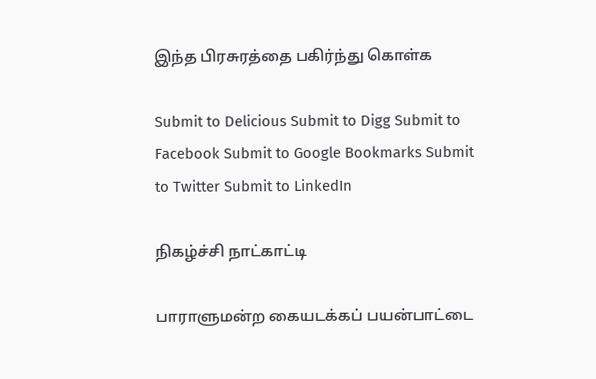இந்த பிரசுரத்தை பகிர்ந்து கொள்க

Submit to Delicious Submit to Digg Submit to Facebook Submit to Google Bookmarks Submit to Twitter Submit to LinkedIn

நிகழ்ச்சி நாட்காட்டி

பாராளுமன்ற கையடக்கப் பயன்பாட்டை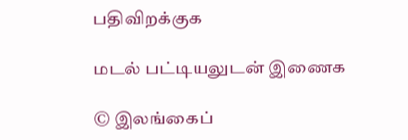பதிவிறக்குக

மடல் பட்டியலுடன் இணைக

© இலங்கைப்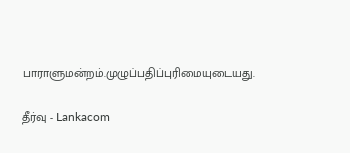பாராளுமன்றம்.முழுப்பதிப்புரிமையுடையது.

தீர்வு - Lankacom